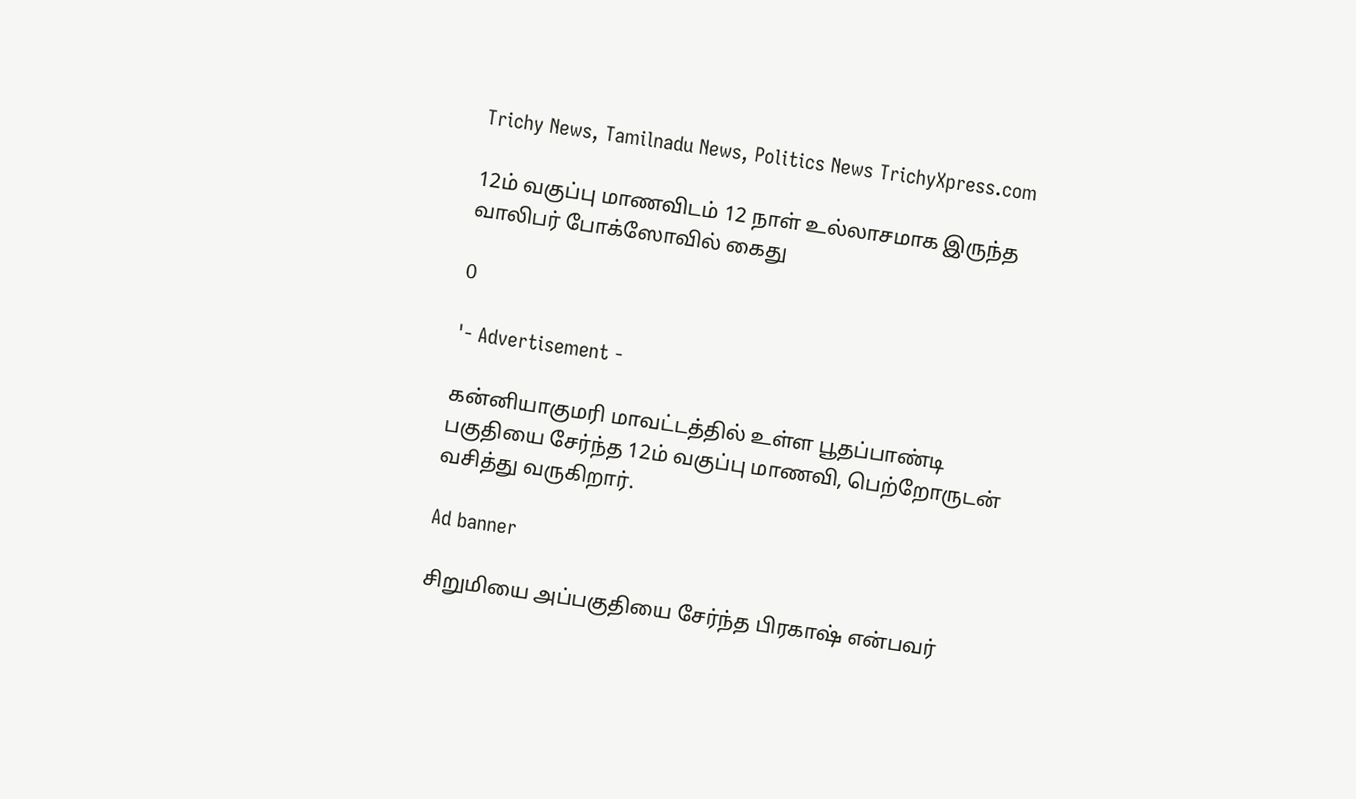Trichy News, Tamilnadu News, Politics News TrichyXpress.com

12ம் வகுப்பு மாணவிடம் 12 நாள் உல்லாசமாக இருந்த வாலிபர் போக்ஸோவில் கைது

0

'- Advertisement -

கன்னியாகுமரி மாவட்டத்தில் உள்ள பூதப்பாண்டி பகுதியை சேர்ந்த 12ம் வகுப்பு மாணவி, பெற்றோருடன் வசித்து வருகிறார்.

Ad banner

சிறுமியை அப்பகுதியை சேர்ந்த பிரகாஷ் என்பவர்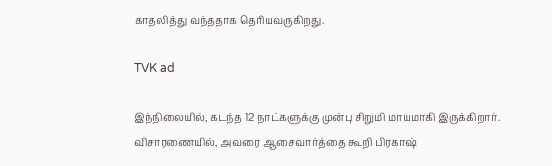காதலித்து வந்ததாக தெரியவருகிறது.

TVK ad

இந்நிலையில், கடந்த 12 நாட்களுக்கு முன்பு சிறுமி மாயமாகி இருக்கிறார். விசாரணையில், அவரை ஆசைவார்த்தை கூறி பிரகாஷ்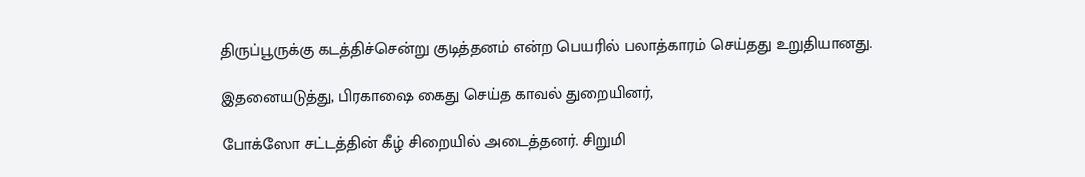திருப்பூருக்கு கடத்திச்சென்று குடித்தனம் என்ற பெயரில் பலாத்காரம் செய்தது உறுதியானது.

இதனையடுத்து, பிரகாஷை கைது செய்த காவல் துறையினர்,

போக்ஸோ சட்டத்தின் கீழ் சிறையில் அடைத்தனர். சிறுமி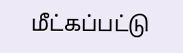மீட்கப்பட்டு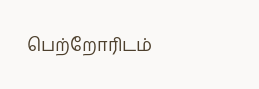பெற்றோரிடம்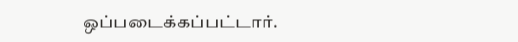ஒப்படைக்கப்பட்டார்.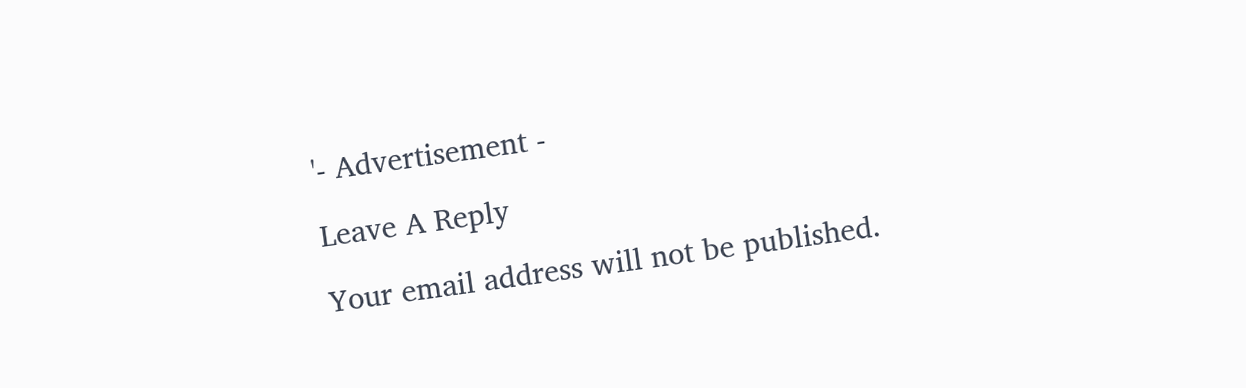'- Advertisement -

Leave A Reply

Your email address will not be published.